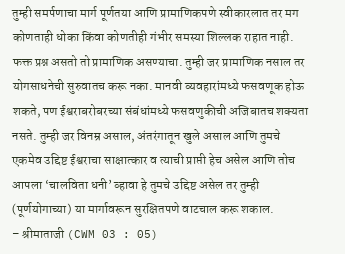तुम्ही समर्पणाचा मार्ग पूर्णतया आणि प्रामाणिकपणे स्वीकारलात तर मग कोणताही धोका किंवा कोणतीही गंभीर समस्या शिल्लक राहात नाही. फक्त प्रश्न असतो तो प्रामाणिक असण्याचा. तुम्ही जर प्रामाणिक नसाल तर योगसाधनेची सुरुवातच करू नका. मानवी व्यवहारांमध्ये फसवणूक होऊ शकते, पण ईश्वराबरोबरच्या संबंधांमध्ये फसवणुकीची अजिबातच शक्यता नसते. तुम्ही जर विनम्र असाल, अंतरंगातून खुले असाल आणि तुमचे एकमेव उद्दिष्ट ईश्वराचा साक्षात्कार व त्याची प्राप्ती हेच असेल आणि तोच आपला ‘चालविता धनी’ व्हावा हे तुमचे उद्दिष्ट असेल तर तुम्ही (पूर्णयोगाच्या) या मार्गावरून सुरक्षितपणे वाटचाल करू शकाल.
– श्रीमाताजी (CWM 03 : 05)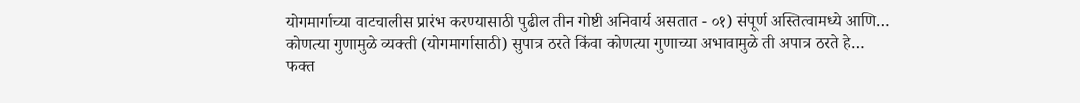योगमार्गाच्या वाटचालीस प्रारंभ करण्यासाठी पुढील तीन गोष्टी अनिवार्य असतात - ०१) संपूर्ण अस्तित्वामध्ये आणि…
कोणत्या गुणामुळे व्यक्ती (योगमार्गासाठी) सुपात्र ठरते किंवा कोणत्या गुणाच्या अभावामुळे ती अपात्र ठरते हे…
फक्त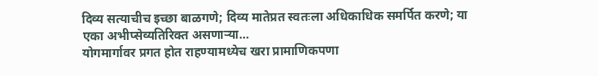दिव्य सत्याचीच इच्छा बाळगणे; दिव्य मातेप्रत स्वतःला अधिकाधिक समर्पित करणे; या एका अभीप्सेव्यतिरिक्त असणाऱ्या…
योगमार्गावर प्रगत होत राहण्यामध्येच खरा प्रामाणिकपणा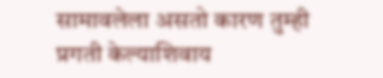सामावलेला असतो कारण तुम्ही प्रगती केल्याशिवाय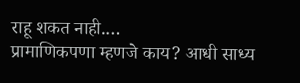राहू शकत नाही.…
प्रामाणिकपणा म्हणजे काय? आधी साध्य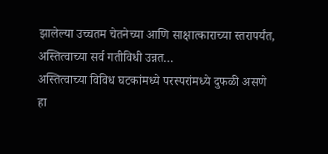झालेल्या उच्चतम चेतनेच्या आणि साक्षात्काराच्या स्तरापर्यंत, अस्तित्वाच्या सर्व गतीविधी उन्नत…
अस्तित्वाच्या विविध घटकांमध्ये परस्परांमध्ये दुफळी असणे हा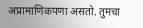अप्रामाणिकपणा असतो. तुमचा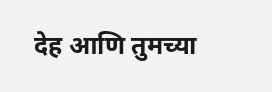देह आणि तुमच्या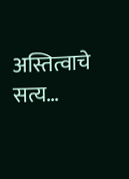अस्तित्वाचे सत्य…